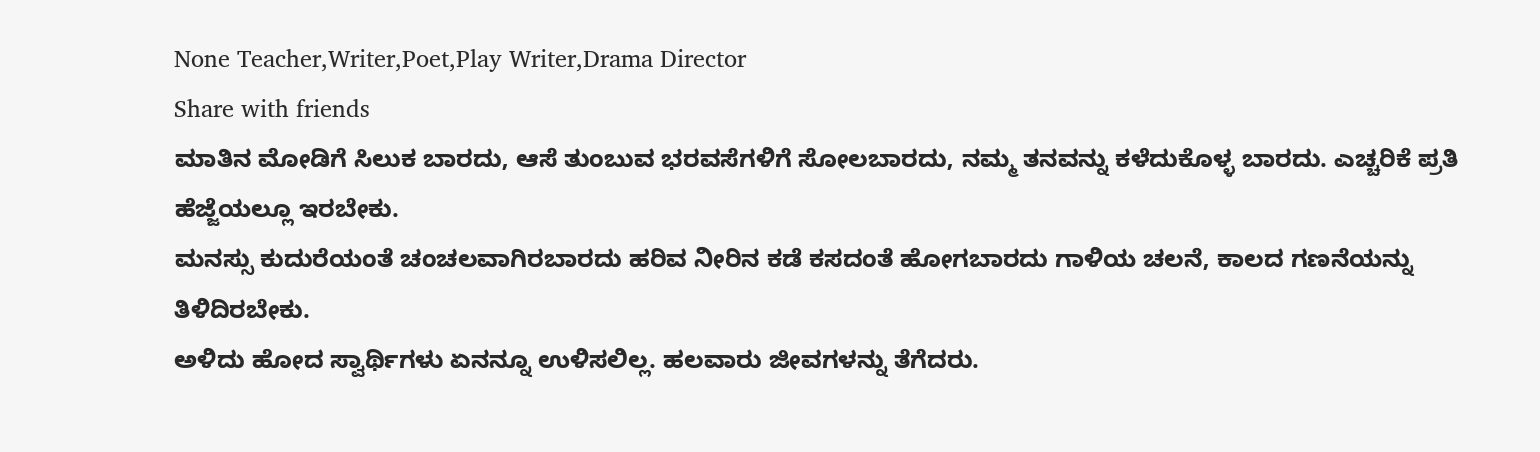None Teacher,Writer,Poet,Play Writer,Drama Director
Share with friends
ಮಾತಿನ ಮೋಡಿಗೆ ಸಿಲುಕ ಬಾರದು, ಆಸೆ ತುಂಬುವ ಭರವಸೆಗಳಿಗೆ ಸೋಲಬಾರದು, ನಮ್ಮ ತನವನ್ನು ಕಳೆದುಕೊಳ್ಳ ಬಾರದು. ಎಚ್ಚರಿಕೆ ಪ್ರತಿ ಹೆಜ್ಜೆಯಲ್ಲೂ ಇರಬೇಕು.
ಮನಸ್ಸು ಕುದುರೆಯಂತೆ ಚಂಚಲವಾಗಿರಬಾರದು ಹರಿವ ನೀರಿನ ಕಡೆ ಕಸದಂತೆ ಹೋಗಬಾರದು ಗಾಳಿಯ ಚಲನೆ, ಕಾಲದ ಗಣನೆಯನ್ನು ತಿಳಿದಿರಬೇಕು.
ಅಳಿದು ಹೋದ ಸ್ವಾರ್ಥಿಗಳು ಏನನ್ನೂ ಉಳಿಸಲಿಲ್ಲ. ಹಲವಾರು ಜೀವಗಳನ್ನು ತೆಗೆದರು.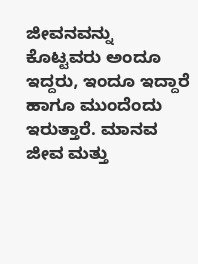ಜೀವನವನ್ನು ಕೊಟ್ಟವರು ಅಂದೂ ಇದ್ದರು, ಇಂದೂ ಇದ್ದಾರೆ ಹಾಗೂ ಮುಂದೆಂದು ಇರುತ್ತಾರೆ. ಮಾನವ ಜೀವ ಮತ್ತು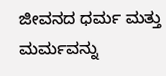ಜೀವನದ ಧರ್ಮ ಮತ್ತು ಮರ್ಮವನ್ನು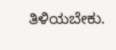ತಿಳಿಯಬೇಕು.